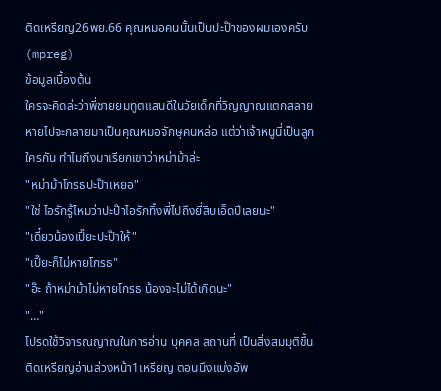ติดเหรียญ26พย.66 คุณหมอคนนั้นเป็นปะป๊าของผมเองครับ (mpreg)
ข้อมูลเบื้องต้น
ใครจะคิดล่ะว่าพี่ชายยมทูตแสนดีในวัยเด็กที่วิญญาณแตกสลายหายไปจะกลายมาเป็นคุณหมอจักษุคนหล่อ แต่ว่าเจ้าหนูนี่เป็นลูกใครกัน ทำไมถึงมาเรียกเขาว่าหม่าม้าล่ะ
"หม่าม้าโกรธปะป๊าเหยอ"
"ใช่ ไอรักรู้ไหมว่าปะป๊าไอรักทิ้งพี่ไปถึงยี่สิบเอ็ดปีเลยนะ"
"เดี๋ยวน้องเปี๊ยะปะป๊าให้"
"เปี๊ยะก็ไม่หายโกรธ"
"อ๊ะ ถ้าหม่าม้าไม่หายโกรธ น้องจะไม่ได้เกิดนะ"
"…"
โปรดใช้วิจารณญาณในการอ่าน บุคคล สถานที่ เป็นสิ่งสมมุติขึ้น
ติดเหรียญอ่านล่วงหน้า1เหรียญ ตอนนึงแบ่งอัพ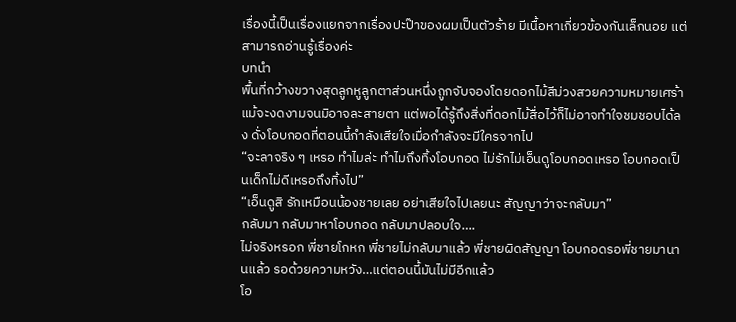เรื่องนี้เป็นเรื่องแยกจากเรื่องปะป๊าของผมเป็นตัวร้าย มีเนื้อหาเกี่ยวข้องกันเล็กนอย แต่สามารถอ่านรู้เรื่องค่ะ
บทนำ
พื้นที่กว้างขวางสุดลูกหูลูกตาส่วนหนึ่งถูกจับจองโดยดอกไม้สีม่วงสวยความหมายเศร้า แม้จะงดงามจนมิอาจละสายตา แต่พอได้รู้ถึงสิ่งที่ดอกไม้สื่อไว้ก็ไม่อาจทำใจชมชอบได้ลง ดั่งโอบกอดที่ตอนนี้กำลังเสียใจเมื่อกำลังจะมีใครจากไป
“จะลาจริง ๆ เหรอ ทำไมล่ะ ทำไมถึงทิ้งโอบกอด ไม่รักไม่เอ็นดูโอบกอดเหรอ โอบกอดเป็นเด็กไม่ดีเหรอถึงทิ้งไป”
“เอ็นดูสิ รักเหมือนน้องชายเลย อย่าเสียใจไปเลยนะ สัญญาว่าจะกลับมา”
กลับมา กลับมาหาโอบกอด กลับมาปลอบใจ….
ไม่จริงหรอก พี่ชายโกหก พี่ชายไม่กลับมาแล้ว พี่ชายผิดสัญญา โอบกอดรอพี่ชายมานานแล้ว รอด้วยความหวัง…แต่ตอนนี้มันไม่มีอีกแล้ว
โอ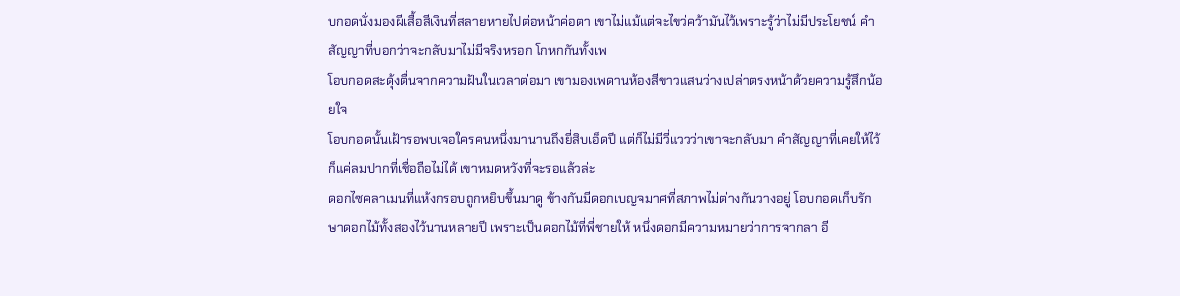บกอดนั่งมองผีเสื้อสีเงินที่สลายหายไปต่อหน้าค่อตา เขาไม่แม้แต่จะไขว่คว้ามันไว้เพราะรู้ว่าไม่มีประโยชน์ คำสัญญาที่บอกว่าจะกลับมาไม่มีจริงหรอก โกหกกันทั้งเพ
โอบกอดสะดุ้งตื่นจากความฝันในเวลาต่อมา เขามองเพดานห้องสีขาวแสนว่างเปล่าตรงหน้าด้วยความรู้สึกน้อยใจ
โอบกอดนั้นเฝ้ารอพบเจอใครคนหนึ่งมานานถึงยี่สิบเอ็ดปี แต่ก็ไม่มีวี่แววว่าเขาจะกลับมา คำสัญญาที่เคยให้ไว้ก็แค่ลมปากที่เชื่อถือไม่ได้ เขาหมดหวังที่จะรอแล้วล่ะ
ดอกไซคลาเมนที่แห้งกรอบถูกหยิบขึ้นมาดู ข้างกันมีดอกเบญจมาศที่สภาพไม่ต่างกันวางอยู่ โอบกอดเก็บรักษาดอกไม้ทั้งสองไว้นานหลายปี เพราะเป็นดอกไม้ที่พี่ชายให้ หนึ่งดอกมีความหมายว่าการจากลา อี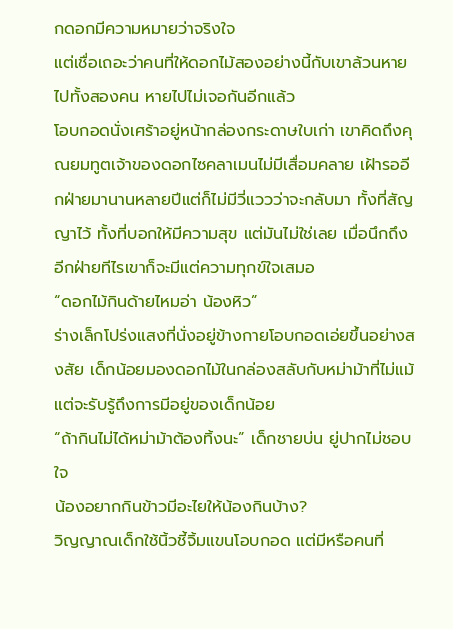กดอกมีความหมายว่าจริงใจ
แต่เชื่อเถอะว่าคนที่ให้ดอกไม้สองอย่างนี้กับเขาล้วนหายไปทั้งสองคน หายไปไม่เจอกันอีกแล้ว
โอบกอดนั่งเศร้าอยู่หน้ากล่องกระดาษใบเก่า เขาคิดถึงคุณยมทูตเจ้าของดอกไซคลาเมนไม่มีเสื่อมคลาย เฝ้ารออีกฝ่ายมานานหลายปีแต่ก็ไม่มีวี่แววว่าจะกลับมา ทั้งที่สัญญาไว้ ทั้งที่บอกให้มีความสุข แต่มันไม่ใช่เลย เมื่อนึกถึงอีกฝ่ายทีไรเขาก็จะมีแต่ความทุกข์ใจเสมอ
“ดอกไม้กินด้ายไหมอ่า น้องหิว”
ร่างเล็กโปร่งแสงที่นั่งอยู่ข้างกายโอบกอดเอ่ยขึ้นอย่างสงสัย เด็กน้อยมองดอกไม้ในกล่องสลับกับหม่าม้าที่ไม่แม้แต่จะรับรู้ถึงการมีอยู่ของเด็กน้อย
“ถ้ากินไม่ได้หม่าม้าต้องทิ้งนะ” เด็กชายบ่น ยู่ปากไม่ชอบใจ
น้องอยากกินข้าวมีอะไยให้น้องกินบ้าง?
วิญญาณเด็กใช้นิ้วชี้จิ้มแขนโอบกอด แต่มีหรือคนที่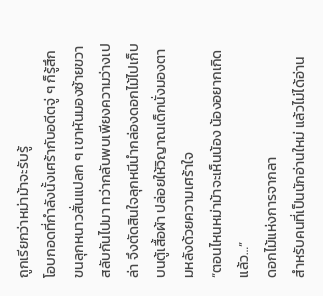ถูกเรียกว่าหม่าม้าจะรับรู้
โอบกอดที่กำลังนั้งเศร้ากับอดีตจู่ ๆ ก็รู้สึกขนลุกหนาวสั่นแปลก ๆ เขาหันมองซ้ายขวาสลับกันไปมา ทว่ากลับพบเพียงความว่างเปล่า จึงตัดสินใจลุกหนีนำกล่องดอกไม้ไปเก็บบนตู้เสื้อผ้า ปล่อยให้วิญาณเด็กนั่งมองตามหลังด้วยความเศร้าใจ
“ตอนไหนหม่าม้าจะเห็นน้อง น้องอยากเกิดแล้ว…”
ดอกไม้แห่งการจากลา
สำหรับคนที่เป็นนักอ่านใหม่ แล้วไม่ได้อ่าน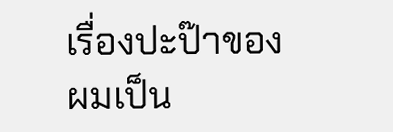เรื่องปะป๊าของผมเป็น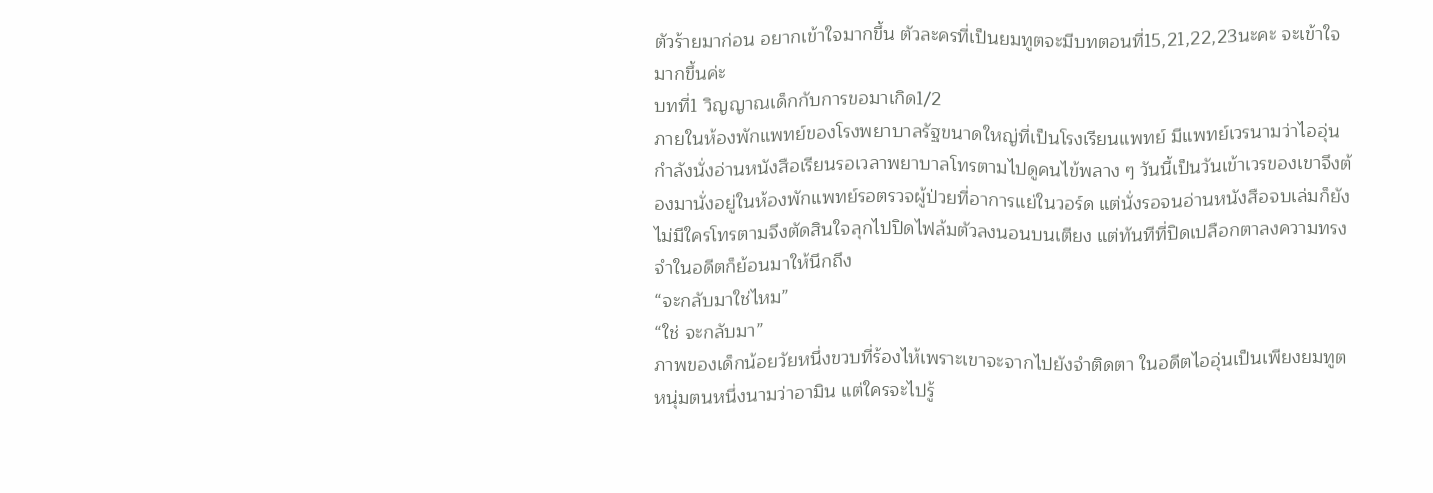ตัวร้ายมาก่อน อยากเข้าใจมากขึ้น ตัวละครที่เป็นยมทูตจะมีบทตอนที่15,21,22,23นะคะ จะเข้าใจมากขึ้นค่ะ
บทที่1 วิญญาณเด็กกับการขอมาเกิด1/2
ภายในห้องพักแพทย์ของโรงพยาบาลรัฐขนาดใหญ่ที่เป็นโรงเรียนแพทย์ มีแพทย์เวรนามว่าไออุ่นกำลังนั่งอ่านหนังสือเรียนรอเวลาพยาบาลโทรตามไปดูคนไข้พลาง ๆ วันนี้เป็นวันเข้าเวรของเขาจึงต้องมานั่งอยู่ในห้องพักแพทย์รอตรวจผู้ป่วยที่อาการแย่ในวอร์ด แต่นั่งรอจนอ่านหนังสือจบเล่มก็ยังไม่มีใครโทรตามจึงตัดสินใจลุกไปปิดไฟล้มตัวลงนอนบนเตียง แต่ทันทีที่ปิดเปลือกตาลงความทรงจำในอดีตก็ย้อนมาให้นึกถึง
“จะกลับมาใช่ไหม”
“ใช่ จะกลับมา”
ภาพของเด็กน้อยวัยหนึ่งขวบที่ร้องไห้เพราะเขาจะจากไปยังจำติดตา ในอดีตไออุ่นเป็นเพียงยมทูตหนุ่มตนหนึ่งนามว่าอามิน แต่ใครจะไปรู้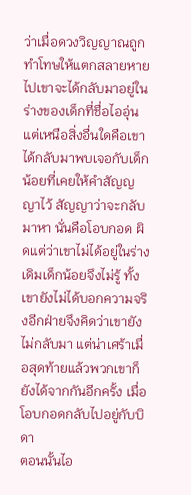ว่าเมื่อดวงวิญญาณถูกทำโทษให้แตกสลายหายไปเขาจะได้กลับมาอยู่ในร่างของเด็กที่ชื่อไออุ่น แต่เหนือสิ่งอื่นใดคือเขาได้กลับมาพบเจอกับเด็กน้อยที่เคยให้คำสัญญญาไว้ สัญญาว่าจะกลับมาหา นั่นคือโอบกอด ผิดแต่ว่าเขาไม่ได้อยู่ในร่างเดิมเด็กน้อยจึงไม่รู้ ทั้งเขายังไม่ได้บอกความจริงอีกฝ่ายจึงคิดว่าเขายังไม่กลับมา แต่น่าเศร้าเมื่อสุดท้ายแล้วพวกเขาก็ยังได้จากกันอีกครั้ง เมื่อโอบกอดกลับไปอยู่กับบิดา
ตอนนั้นไอ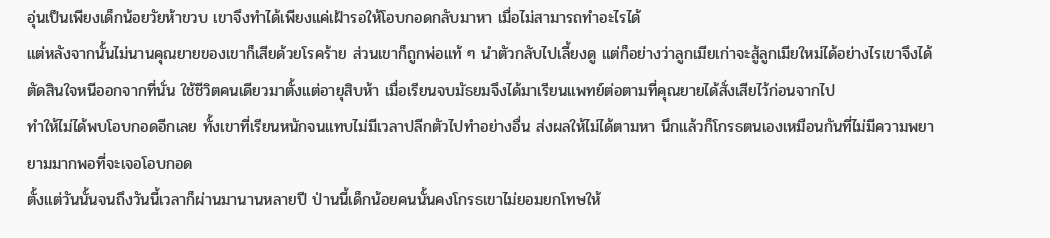อุ่นเป็นเพียงเด็กน้อยวัยห้าขวบ เขาจึงทำได้เพียงแค่เฝ้ารอให้โอบกอดกลับมาหา เมื่อไม่สามารถทำอะไรได้
แต่หลังจากนั้นไม่นานคุณยายของเขาก็เสียด้วยโรคร้าย ส่วนเขาก็ถูกพ่อแท้ ๆ นำตัวกลับไปเลี้ยงดู แต่ก็อย่างว่าลูกเมียเก่าจะสู้ลูกเมียใหม่ได้อย่างไรเขาจึงได้ตัดสินใจหนีออกจากที่นั่น ใช้ชีวิตคนเดียวมาตั้งแต่อายุสิบห้า เมื่อเรียนจบมัธยมจึงได้มาเรียนแพทย์ต่อตามที่คุณยายได้สั่งเสียไว้ก่อนจากไป
ทำให้ไม่ได้พบโอบกอดอีกเลย ทั้งเขาที่เรียนหนักจนแทบไม่มีเวลาปลีกตัวไปทำอย่างอื่น ส่งผลให้ไม่ได้ตามหา นึกแล้วก็โกรธตนเองเหมือนกันที่ไม่มีความพยายามมากพอที่จะเจอโอบกอด
ตั้งแต่วันนั้นจนถึงวันนี้เวลาก็ผ่านมานานหลายปี ป่านนี้เด็กน้อยคนนั้นคงโกรธเขาไม่ยอมยกโทษให้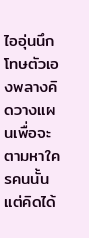ไออุ่นนึกโทษตัวเองพลางคิดวางแผนเพื่อจะตามหาใครคนนั้น แต่คิดได้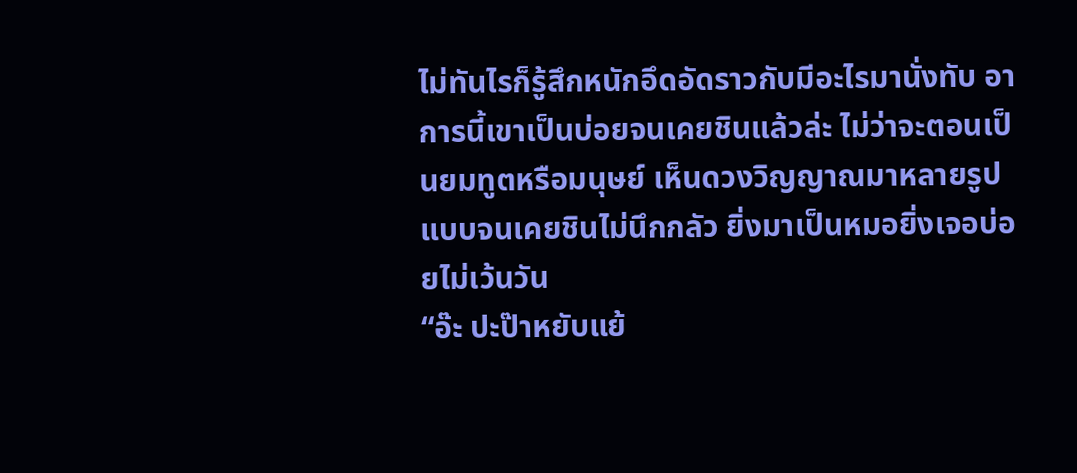ไม่ทันไรก็รู้สึกหนักอึดอัดราวกับมีอะไรมานั่งทับ อาการนี้เขาเป็นบ่อยจนเคยชินแล้วล่ะ ไม่ว่าจะตอนเป็นยมทูตหรือมนุษย์ เห็นดวงวิญญาณมาหลายรูปแบบจนเคยชินไม่นึกกลัว ยิ่งมาเป็นหมอยิ่งเจอบ่อยไม่เว้นวัน
“อ๊ะ ปะป๊าหยับแย้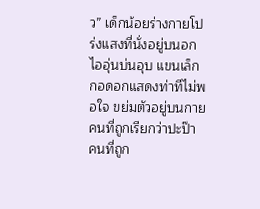ว” เด็กน้อยร่างกายโปร่งแสงที่นั่งอยู่บนอกไออุ่นบ่นอุบ แขนเล็กกอดอกแสดงท่าทีไม่พอใจ ขย่มตัวอยู่บนกายคนที่ถูกเรียกว่าปะป๊า
คนที่ถูก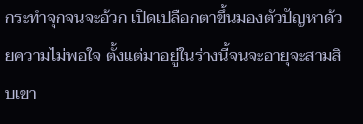กระทำจุกจนจะอ้วก เปิดเปลือกตาขึ้นมองตัวปัญหาด้วยความไม่พอใจ ตั้งแต่มาอยู่ในร่างนี้จนจะอายุจะสามสิบเขา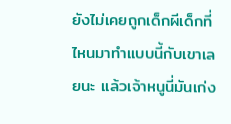ยังไม่เคยถูกเด็กผีเด็กที่ไหนมาทำแบบนี้กับเขาเลยนะ แล้วเจ้าหนูนี่มันเก่ง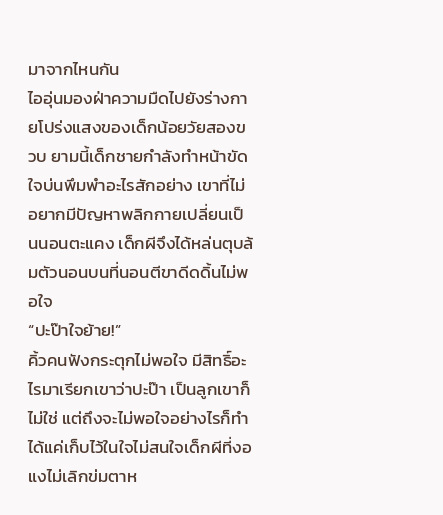มาจากไหนกัน
ไออุ่นมองฝ่าความมืดไปยังร่างกายโปร่งแสงของเด็กน้อยวัยสองขวบ ยามนี้เด็กชายกำลังทำหน้าขัดใจบ่นพึมพำอะไรสักอย่าง เขาที่ไม่อยากมีปัญหาพลิกกายเปลี่ยนเป็นนอนตะแคง เด็กผีจึงได้หล่นตุบล้มตัวนอนบนที่นอนตีขาดีดดิ้นไม่พอใจ
“ปะป๊าใจย้าย!”
คิ้วคนฟังกระตุกไม่พอใจ มีสิทธิ์อะไรมาเรียกเขาว่าปะป๊า เป็นลูกเขาก็ไม่ใช่ แต่ถึงจะไม่พอใจอย่างไรก็ทำได้แค่เก็บไว้ในใจไม่สนใจเด็กผีที่งอแงไม่เลิกข่มตาห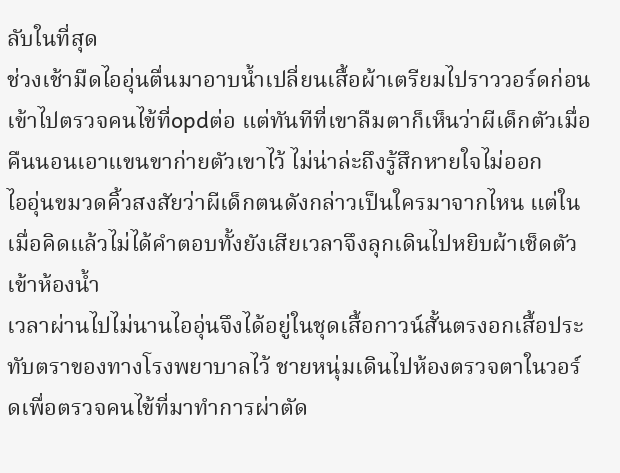ลับในที่สุด
ช่วงเช้ามืดไออุ่นตื่นมาอาบน้ำเปลี่ยนเสื้อผ้าเตรียมไปราววอร์ดก่อนเข้าไปตรวจคนไข้ที่opdต่อ แต่ทันทีที่เขาลืมตาก็เห็นว่าผีเด็กตัวเมื่อคืนนอนเอาแขนขาก่ายตัวเขาไว้ ไม่น่าล่ะถึงรู้สึกหายใจไม่ออก
ไออุ่นขมวดคิ้วสงสัยว่าผีเด็กตนดังกล่าวเป็นใครมาจากไหน แต่ในเมื่อคิดแล้วไม่ได้คำตอบทั้งยังเสียเวลาจึงลุกเดินไปหยิบผ้าเช็ดตัวเข้าห้องน้ำ
เวลาผ่านไปไม่นานไออุ่นจึงได้อยู่ในชุดเสื้อกาวน์สั้นตรงอกเสื้อประทับตราของทางโรงพยาบาลไว้ ชายหนุ่มเดินไปห้องตรวจตาในวอร์ดเพื่อตรวจคนไข้ที่มาทำการผ่าตัด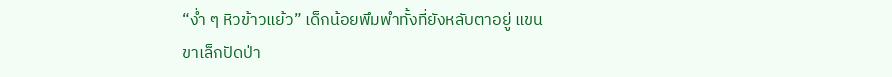“ง่ำ ๆ หิวข้าวแย้ว” เด็กน้อยพึมพำทั้งที่ยังหลับตาอยู่ แขนขาเล็กปัดป่า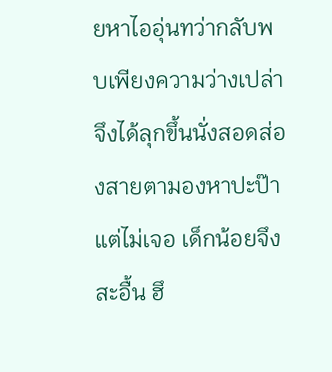ยหาไออุ่นทว่ากลับพบเพียงความว่างเปล่าจึงได้ลุกขึ้นนั่งสอดส่องสายตามองหาปะป๊าแต่ไม่เจอ เด็กน้อยจึงสะอื้น ฮึ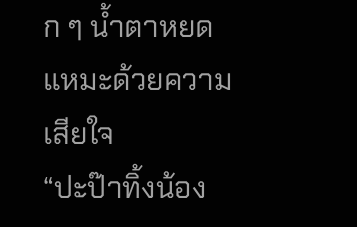ก ๆ น้ำตาหยดแหมะด้วยความเสียใจ
“ปะป๊าทิ้งน้อง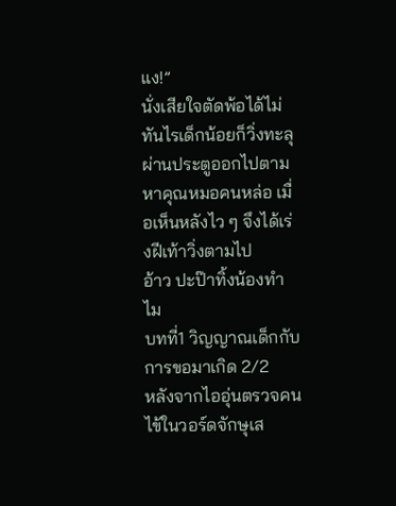แง!”
นั่งเสียใจตัดพ้อได้ไม่ทันไรเด็กน้อยก็วิ่งทะลุผ่านประตูออกไปตามหาคุณหมอคนหล่อ เมื่อเห็นหลังไว ๆ จึงได้เร่งฝีเท้าวิ่งตามไป
อ้าว ปะป๊าทิ้งน้องทำไม
บทที่1 วิญญาณเด็กกับการขอมาเกิด 2/2
หลังจากไออุ่นตรวจคนไข้ในวอร์ดจักษุเส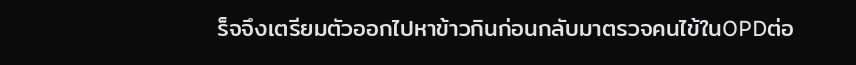ร็จจึงเตรียมตัวออกไปหาข้าวกินก่อนกลับมาตรวจคนไข้ในOPDต่อ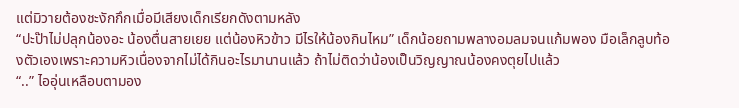แต่มิวายต้องชะงักกึกเมื่อมีเสียงเด็กเรียกดังตามหลัง
“ปะป๊าไม่ปลุกน้องอะ น้องตื่นสายเยย แต่น้องหิวข้าว มีไรให้น้องกินไหม” เด็กน้อยถามพลางอมลมจนแก้มพอง มือเล็กลูบท้องตัวเองเพราะความหิวเนื่องจากไม่ได้กินอะไรมานานแล้ว ถ้าไม่ติดว่าน้องเป็นวิญญาณน้องคงตุยไปแล้ว
“..” ไออุ่นเหลือบตามอง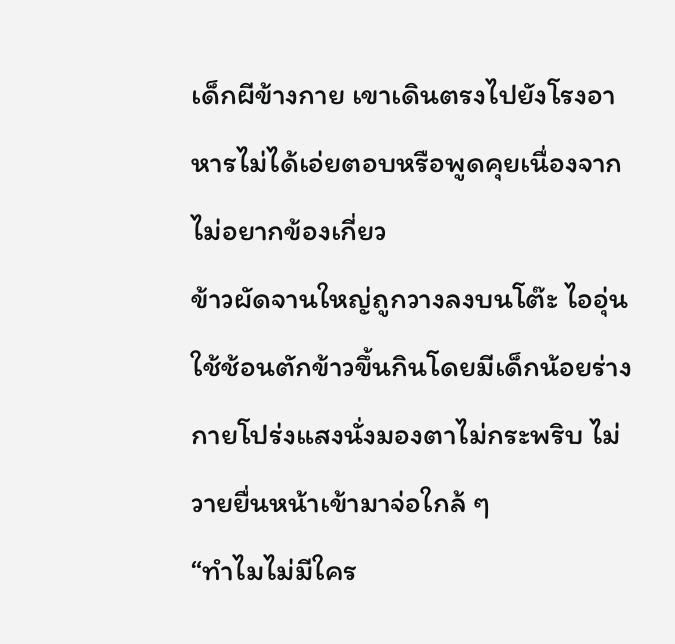เด็กผีข้างกาย เขาเดินตรงไปยังโรงอาหารไม่ได้เอ่ยตอบหรือพูดคุยเนื่องจากไม่อยากข้องเกี่ยว
ข้าวผัดจานใหญ่ถูกวางลงบนโต๊ะ ไออุ่นใช้ช้อนตักข้าวขึ้นกินโดยมีเด็กน้อยร่างกายโปร่งแสงนั่งมองตาไม่กระพริบ ไม่วายยื่นหน้าเข้ามาจ่อใกล้ ๆ
“ทำไมไม่มีใคร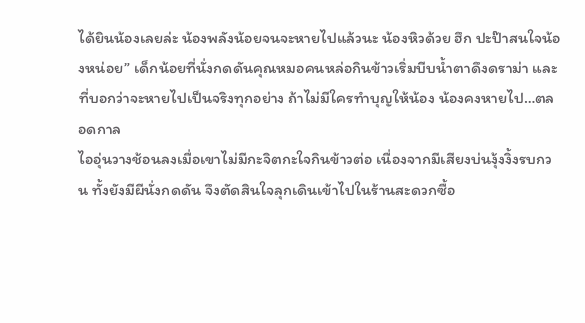ได้ยินน้องเลยล่ะ น้องพลังน้อยจนจะหายไปแล้วนะ น้องหิวด้วย ฮึก ปะป๊าสนใจน้องหน่อย” เด็กน้อยที่นั่งกดดันคุณหมอคนหล่อกินข้าวเริ่มบีบน้ำตาดึงดราม่า และที่บอกว่าจะหายไปเป็นจริงทุกอย่าง ถ้าไม่มีใครทำบุญให้น้อง น้องคงหายไป…ตลอดกาล
ไออุ่นวางช้อนลงเมื่อเขาไม่มีกะจิตกะใจกินข้าวต่อ เนื่องจากมีเสียงบ่นงุ้งงิ้งรบกวน ทั้งยังมีผีนั่งกดดัน จึงตัดสินใจลุกเดินเข้าไปในร้านสะดวกซื้อ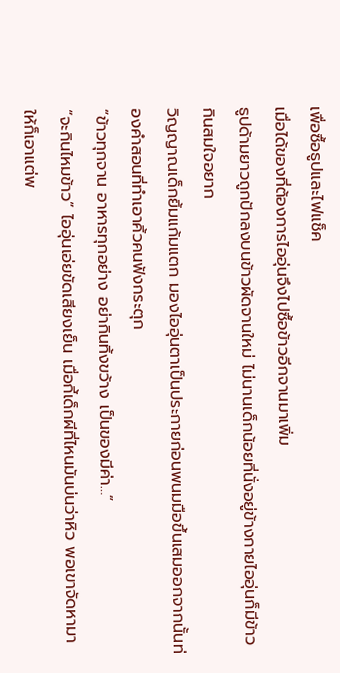เพื่อซื้อธูปและไฟแช็ค
เมื่อได้ของที่ต้องการไออุ่นจึงไปซื้อข้าวอีกจานมาเพิ่ม
ธูปด้ามยาวถูกปักลงบนข้าวผัดจานใหม่ ไม่นานเด็กน้อยที่นั่งอยู่ข้างกายไออุ่นก็มีข้าวกินสมใจอยาก
วิญญาณเด็กยิ้มแก้มแตก มองไออุ่นตาเป็นประกายก่อนพนมมือขึ้นเสมออกจากนั้นท่องคำสอนที่ทำเอาคิ้วคนฟังกระตุก
“ข้าวทุกจาน อาหารทุกอย่าง อย่ากินทิ้งขว้าง เป็นของมีค่า…”
“จะกินไหมข้าว” ไออุ่นเอ่ยขัดเสียงเย็น เมื่อกี้เด็กผีที่ไหนมันบ่นว่าหิว พอเขาจัดหามาให้ก็เอาแต่พ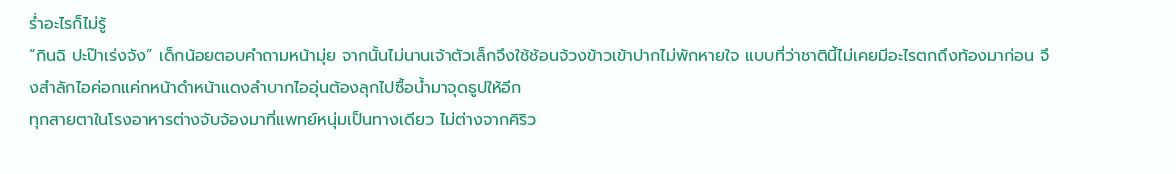ร่ำอะไรก็ไม่รู้
“กินฉิ ปะป๊าเร่งจัง” เด็กน้อยตอบคำถามหน้ามุ่ย จากนั้นไม่นานเจ้าตัวเล็กจึงใช้ช้อนจ้วงข้าวเข้าปากไม่พักหายใจ แบบที่ว่าชาตินี้ไม่เคยมีอะไรตกถึงท้องมาก่อน จึงสำลักไอค่อกแค่กหน้าดำหน้าแดงลำบากไออุ่นต้องลุกไปซื้อน้ำมาจุดธูปให้อีก
ทุกสายตาในโรงอาหารต่างจับจ้องมาที่แพทย์หนุ่มเป็นทางเดียว ไม่ต่างจากคิริว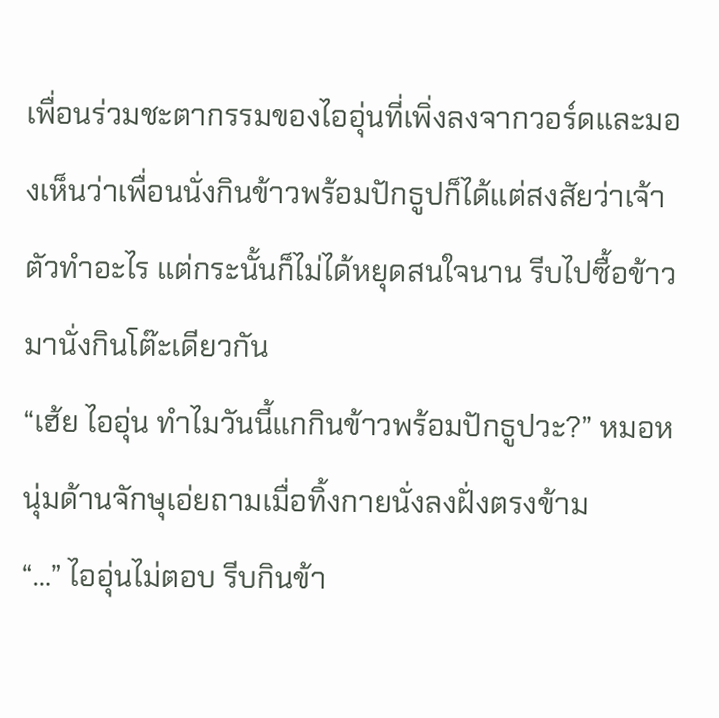เพื่อนร่วมชะตากรรมของไออุ่นที่เพิ่งลงจากวอร์ดและมองเห็นว่าเพื่อนนั่งกินข้าวพร้อมปักธูปก็ได้แต่สงสัยว่าเจ้าตัวทำอะไร แต่กระนั้นก็ไม่ได้หยุดสนใจนาน รีบไปซื้อข้าวมานั่งกินโต๊ะเดียวกัน
“เฮ้ย ไออุ่น ทำไมวันนี้แกกินข้าวพร้อมปักธูปวะ?” หมอหนุ่มด้านจักษุเอ่ยถามเมื่อทิ้งกายนั่งลงฝั่งตรงข้าม
“…” ไออุ่นไม่ตอบ รีบกินข้า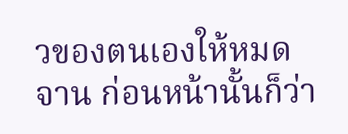วของตนเองให้หมดจาน ก่อนหน้านั้นก็ว่า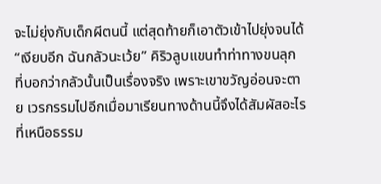จะไม่ยุ่งกับเด็กผีตนนี้ แต่สุดท้ายก็เอาตัวเข้าไปยุ่งจนได้
“เงียบอีก ฉันกลัวนะเว้ย” คิริวลูบแขนทำท่าทางขนลุก ที่บอกว่ากลัวนั้นเป็นเรื่องจริง เพราะเขาขวัญอ่อนจะตาย เวรกรรมไปอีกเมื่อมาเรียนทางด้านนี้จึงได้สัมผัสอะไรที่เหนือธรรม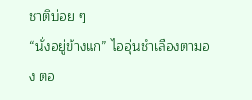ชาติบ่อย ๆ
“นั่งอยู่ข้างแก” ไออุ่นชำเลืองตามอง ตอ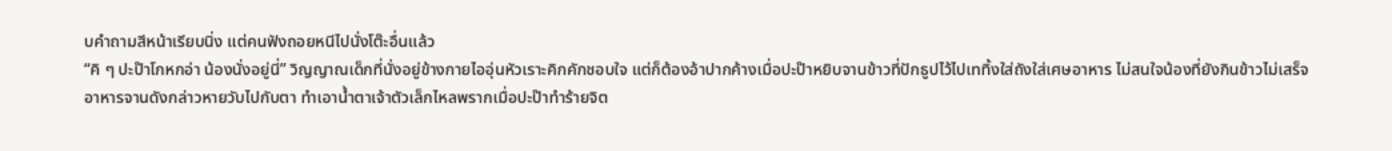บคำถามสีหน้าเรียบนิ่ง แต่คนฟังถอยหนีไปนั่งโต๊ะอื่นแล้ว
“คิ ๆ ปะป๊าโกหกอ่า น้องนั่งอยู่นี่” วิญญาณเด็กที่นั่งอยู่ข้างกายไออุ่นหัวเราะคิกคักชอบใจ แต่ก็ต้องอ้าปากค้างเมื่อปะป๊าหยิบจานข้าวที่ปักธูปไว้ไปเททิ้งใส่ถังใส่เศษอาหาร ไม่สนใจน้องที่ยังกินข้าวไม่เสร็จ
อาหารจานดังกล่าวหายวับไปกับตา ทำเอาน้ำตาเจ้าตัวเล็กไหลพรากเมื่อปะป๊าทำร้ายจิต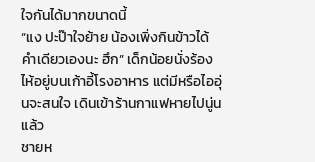ใจกันได้มากขนาดนี้
“แง ปะป๊าใจย้าย น้องเพิ่งกินข้าวได้คำเดียวเองนะ ฮึก” เด็กน้อยนั่งร้องไห้อยู่บนเก้าอี้โรงอาหาร แต่มีหรือไออุ่นจะสนใจ เดินเข้าร้านกาแฟหายไปนู่นแล้ว
ชายห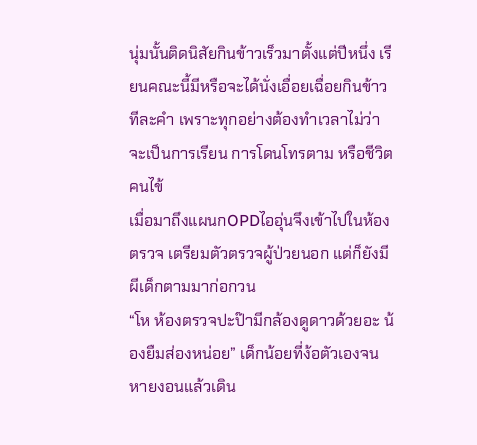นุ่มนั้นติดนิสัยกินข้าวเร็วมาตั้งแต่ปีหนึ่ง เรียนคณะนี้มีหรือจะได้นั่งเอื่อยเฉื่อยกินข้าวทีละคำ เพราะทุกอย่างต้องทำเวลาไม่ว่าจะเป็นการเรียน การโดนโทรตาม หรือชีวิตคนไข้
เมื่อมาถึงแผนกOPDไออุ่นจึงเข้าไปในห้องตรวจ เตรียมตัวตรวจผู้ป่วยนอก แต่ก็ยังมีผีเด็กตามมาก่อกวน
“โห ห้องตรวจปะป๊ามีกล้องดูดาวด้วยอะ น้องยืมส่องหน่อย” เด็กน้อยที่ง้อตัวเองจนหายงอนแล้วเดิน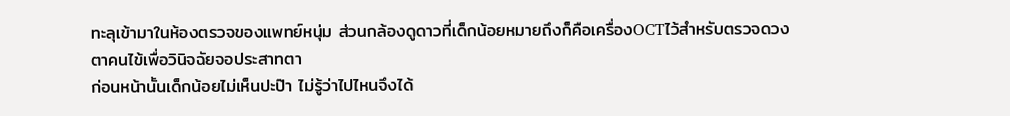ทะลุเข้ามาในห้องตรวจของแพทย์หนุ่ม ส่วนกล้องดูดาวที่เด็กน้อยหมายถึงก็คือเครื่องOCTไว้สำหรับตรวจดวงตาคนไข้เพื่อวินิจฉัยจอประสาทตา
ก่อนหน้านั้นเด็กน้อยไม่เห็นปะป๊า ไม่รู้ว่าไปไหนจึงได้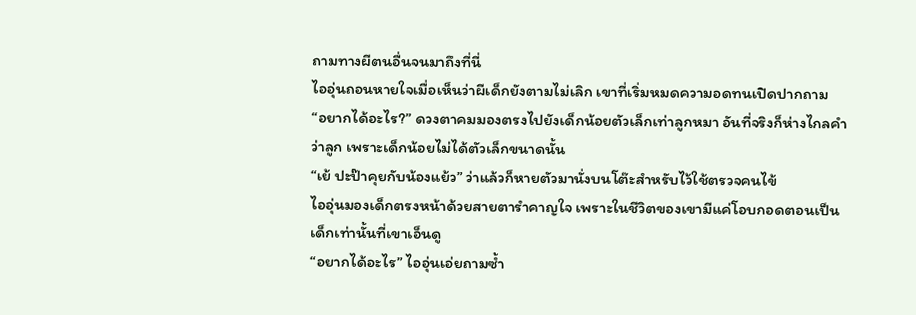ถามทางผีตนอื่นจนมาถึงที่นี่
ไออุ่นถอนหายใจเมื่อเห็นว่าผีเด็กยังตามไม่เลิก เขาที่เริ่มหมดความอดทนเปิดปากถาม
“อยากได้อะไร?” ดวงตาคมมองตรงไปยังเด็กน้อยตัวเล็กเท่าลูกหมา อันที่จริงก็ห่างไกลคำว่าลูก เพราะเด็กน้อยไม่ได้ตัวเล็กขนาดนั้น
“เย้ ปะป๊าคุยกับน้องแย้ว” ว่าแล้วก็หายตัวมานั่งบนโต๊ะสำหรับไว้ใช้ตรวจคนไข้
ไออุ่นมองเด็กตรงหน้าด้วยสายตารำคาญใจ เพราะในชีวิตของเขามีแค่โอบกอดตอนเป็นเด็กเท่านั้นที่เขาเอ็นดู
“อยากได้อะไร” ไออุ่นเอ่ยถามซ้ำ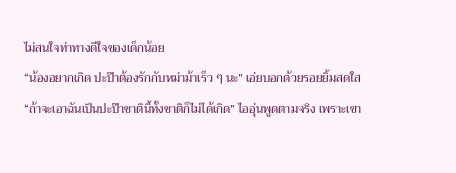ไม่สนใจท่าทางดีใจของเด็กน้อย
“น้องอยากเกิด ปะป๊าต้องรักกับหม่าม้าเร็ว ๆ นะ” เอ่ยบอกด้วยรอยยิ้มสดใส
“ถ้าจะเอาฉันเป็นปะป๊าชาตินี้ทั้งชาติก็ไม่ได้เกิด” ไออุ่นพูดตามจริง เพราะเขา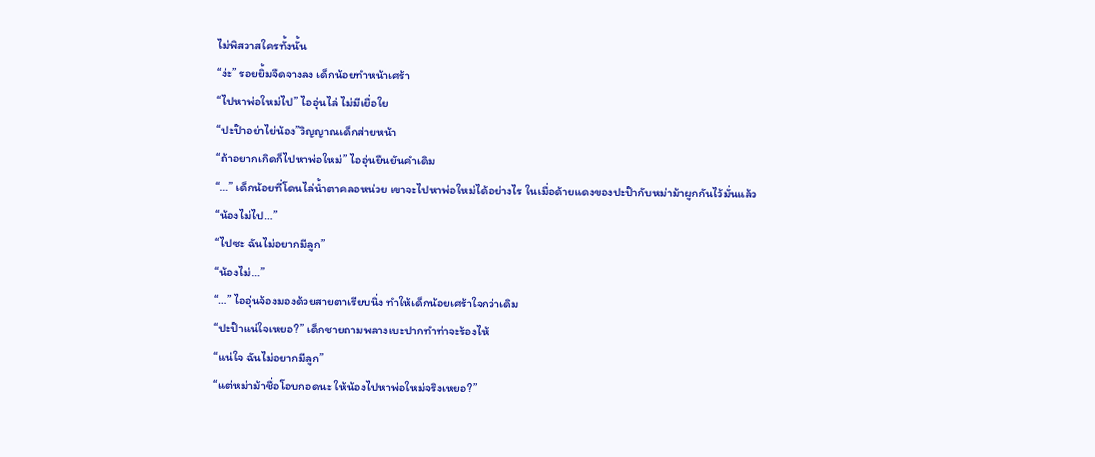ไม่พิสวาสใครทั้งนั้น
“ง่ะ” รอยยิ้มจืดจางลง เด็กน้อยทำหน้าเศร้า
“ไปหาพ่อใหม่ไป” ไออุ่นไล่ ไม่มีเยื่อใย
“ปะป๊าอย่าไย่น้อง”วิญญาณเด็กส่ายหน้า
“ถ้าอยากเกิดก็ไปหาพ่อใหม่” ไออุ่นยืนยันคำเดิม
“…” เด็กน้อยที่โดนไล่น้ำตาคลอหน่วย เขาจะไปหาพ่อใหม่ได้อย่างไร ในเมื่อด้ายแดงของปะป๊ากับหม่าม้าผูกกันไว้มั่นแล้ว
“น้องไม่ไป…”
“ไปซะ ฉันไม่อยากมีลูก”
“น้องไม่…”
“…” ไออุ่นจ้องมองด้วยสายตาเรียบนิ่ง ทำให้เด็กน้อยเศร้าใจกว่าเดิม
“ปะป๊าแน่ใจเหยอ?” เด็กชายถามพลางเบะปากทำท่าจะร้องไห้
“แน่ใจ ฉันไม่อยากมีลูก”
“แต่หม่าม้าชื่อโอบกอดนะ ให้น้องไปหาพ่อใหม่จริงเหยอ?”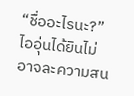“ชื่ออะไรนะ?” ไออุ่นได้ยินไม่อาจละความสน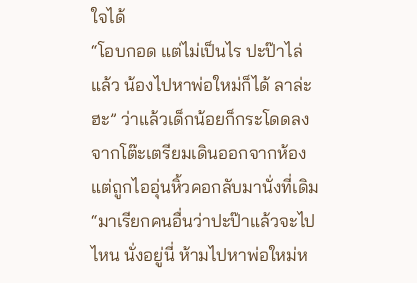ใจได้
“โอบกอด แต่ไม่เป็นไร ปะป๊าไล่แล้ว น้องไปหาพ่อใหม่ก็ได้ ลาล่ะฮะ” ว่าแล้วเด็กน้อยก็กระโดดลงจากโต๊ะเตรียมเดินออกจากห้อง แต่ถูกไออุ่นหิ้วคอกลับมานั่งที่เดิม
“มาเรียกคนอื่นว่าปะป๊าแล้วจะไปไหน นั่งอยู่นี่ ห้ามไปหาพ่อใหม่ห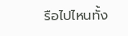รือไปไหนทั้ง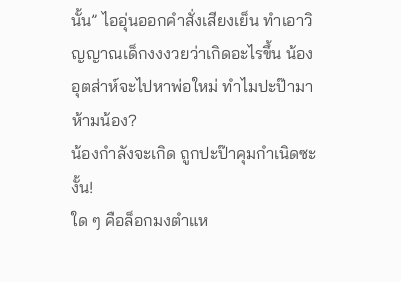นั้น” ไออุ่นออกคำสั่งเสียงเย็น ทำเอาวิญญาณเด็กงงงวยว่าเกิดอะไรขึ้น น้องอุตส่าห์จะไปหาพ่อใหม่ ทำไมปะป๊ามาห้ามน้อง?
น้องกำลังจะเกิด ถูกปะป๊าคุมกำเนิดซะงั้น!
ใด ๆ คือล็อกมงตำแห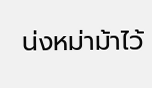น่งหม่าม้าไว้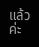แล้วค่ะ